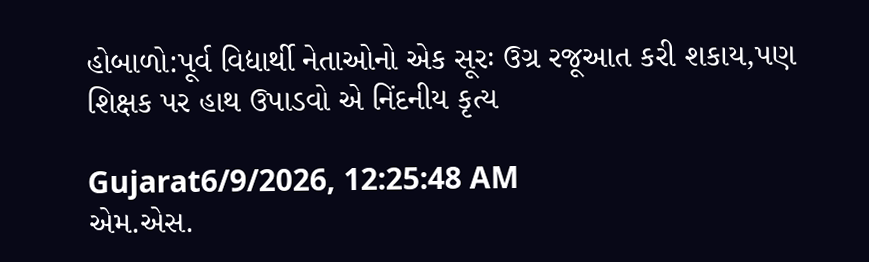હોબાળો:પૂર્વ વિદ્યાર્થી નેતાઓનો એક સૂરઃ ઉગ્ર રજૂઆત કરી શકાય,પણ શિક્ષક પર હાથ ઉપાડવો એ નિંદનીય કૃત્ય

Gujarat6/9/2026, 12:25:48 AM
એમ.એસ.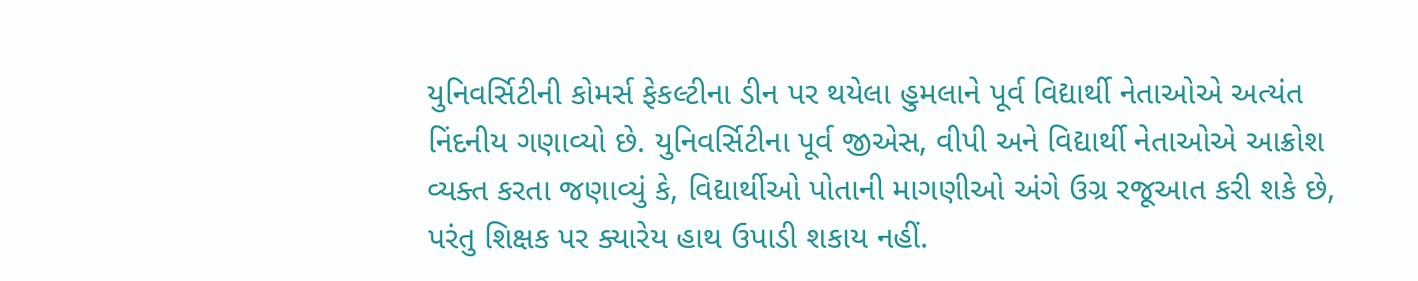યુનિવર્સિટીની કોમર્સ ફેકલ્ટીના ડીન પર થયેલા હુમલાને પૂર્વ વિદ્યાર્થી નેતાઓએ અત્યંત નિંદનીય ગણાવ્યો છે. યુનિવર્સિટીના પૂર્વ જીએસ, વીપી અને વિદ્યાર્થી નેતાઓએ આક્રોશ વ્યક્ત કરતા જણાવ્યું કે, વિદ્યાર્થીઓ પોતાની માગણીઓ અંગે ઉગ્ર રજૂઆત કરી શકે છે, પરંતુ શિક્ષક પર ક્યારેય હાથ ઉપાડી શકાય નહીં.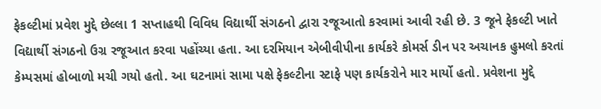ફેકલ્ટીમાં પ્રવેશ મુદ્દે છેલ્લા 1 સપ્તાહથી વિવિધ વિદ્યાર્થી સંગઠનો દ્વારા રજૂઆતો કરવામાં આવી રહી છે. 3 જૂને ફેકલ્ટી ખાતે વિદ્યાર્થી સંગઠનો ઉગ્ર રજૂઆત કરવા પહોંચ્યા હતા. આ દરમિયાન એબીવીપીના કાર્યકરે કોમર્સ ડીન પર અચાનક હુમલો કરતાં કેમ્પસમાં હોબાળો મચી ગયો હતો. આ ઘટનામાં સામા પક્ષે ફેકલ્ટીના સ્ટાફે પણ કાર્યકરોને માર માર્યો હતો. પ્રવેશના મુદ્દે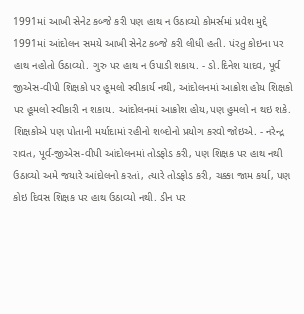1991માં આખી સેનેટ કબ્જે કરી પણ હાથ ન ઉઠાવ્યો કોમર્સમાં પ્રવેશ મુદ્દે 1991માં આંદોલન સમયે આખી સેનેટ કબ્જે કરી લીધી હતી. પંરતુ કોઇના પર હાથ નહોતો ઉઠાવ્યો. ગુરુ પર હાથ ન ઉપાડી શકાય. - ડો.દિનેશ યાદવ, પૂર્વ જીએસ-વીપી શિક્ષકો પર હૂમલો સ્વીકાર્ય નથી, આંદોલનમાં આક્રોશ હોય શિક્ષકો પર હૂમલો સ્વીકારી ન શકાય. આંદોલનમાં આક્રોશ હોય,પણ હુમલો ન થઇ શકે. શિક્ષકોએ પણ પોતાની મર્યાદામાં રહીનો શબ્દોનો પ્રયોગ કરવો જોઇએ. - નરેન્દ્ર રાવત, પૂર્વ-જીએસ-વીપી આંદોલનમાં તોડફોડ કરી, પણ શિક્ષક પર હાથ નથી ઉઠાવ્યો અમે જયારે આંદોલનો કરતાં, ત્યારે તોડફોડ કરી, ચક્કા જામ કર્યા, પણ કોઇ દિવસ શિક્ષક પર હાથ ઉઠાવ્યો નથી. ડીન પર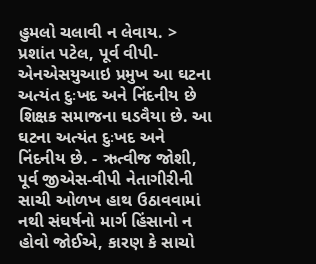હુમલો ચલાવી ન લેવાય. > પ્રશાંત પટેલ, પૂર્વ વીપી-એનએસયુઆઇ પ્રમુખ આ ઘટના અત્યંત દુઃખદ અને નિંદનીય છે શિક્ષક સમાજના ઘડવૈયા છે. આ ઘટના અત્યંત દુઃખદ અને નિંદનીય છે. - ઋત્વીજ જોશી, પૂર્વ જીએસ-વીપી નેતાગીરીની સાચી ઓળખ હાથ ઉઠાવવામાં નથી સંઘર્ષનો માર્ગ હિંસાનો ન હોવો જોઈએ, કારણ કે સાચો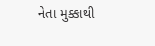નેતા મુક્કાથી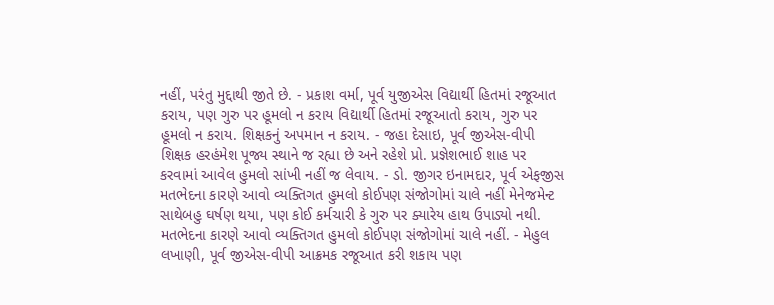નહીં, પરંતુ મુદ્દાથી જીતે છે. - પ્રકાશ વર્મા, પૂર્વ યુજીએસ વિદ્યાર્થી હિતમાં રજૂઆત કરાય, પણ ગુરુ પર હૂમલો ન કરાય વિદ્યાર્થી હિતમાં રજૂઆતો કરાય, ગુરુ પર હૂમલો ન કરાય. શિક્ષકનું અપમાન ન કરાય. - જહા દેસાઇ, પૂર્વ જીએસ-વીપી શિક્ષક હરહંમેશ પૂજ્ય સ્થાને જ રહ્યા છે અને રહેશે પ્રો. પ્રજ્ઞેશભાઈ શાહ પર કરવામાં આવેલ હુમલો સાંખી નહીં જ લેવાય. - ડો. જીગર ઇનામદાર, પૂર્વ એફજીસ મતભેદના કારણે આવો વ્યક્તિગત હુમલો કોઈપણ સંજોગોમાં ચાલે નહીં મેનેજમેન્ટ સાથેબહુ ઘર્ષણ થયા, પણ કોઈ કર્મચારી કે ગુરુ પર ક્યારેય હાથ ઉપાડ્યો નથી. મતભેદના કારણે આવો વ્યક્તિગત હુમલો કોઈપણ સંજોગોમાં ચાલે નહીં. - મેહુલ લખાણી, પૂર્વ જીએસ-વીપી આક્રમક રજૂઆત કરી શકાય પણ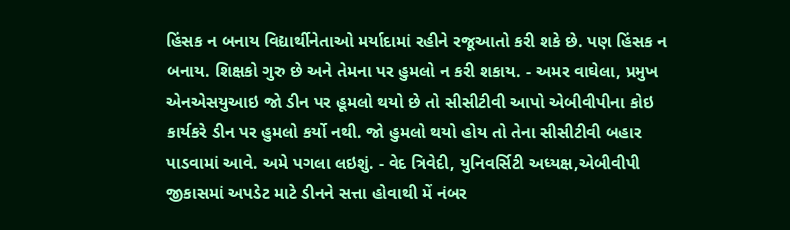હિંસક ન બનાય વિદ્યાર્થીનેતાઓ મર્યાદામાં રહીને રજૂઆતો કરી શકે છે. પણ હિંસક ન બનાય. શિક્ષકો ગુરુ છે અને તેમના પર હુમલો ન કરી શકાય. - અમર વાઘેલા, પ્રમુખ એનએસયુઆઇ જો ડીન પર હૂમલો થયો છે તો સીસીટીવી આપો એબીવીપીના કોઇ કાર્યકરે ડીન પર હુમલો કર્યો નથી. જો હુમલો થયો હોય તો તેના સીસીટીવી બહાર પાડવામાં આવે. અમે પગલા લઇશું. - વેદ ત્રિવેદી, યુનિવર્સિટી અધ્યક્ષ,એબીવીપી જીકાસમાં અપડેટ માટે ડીનને સત્તા હોવાથી મેં નંબર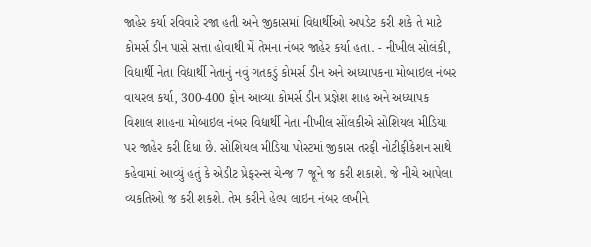જાહેર કર્યા રવિવારે રજા હતી અને જીકાસમાં વિદ્યાર્થીઓ અપડેટ કરી શકે તે માટે કોમર્સ ડીન પાસે સત્તા હોવાથી મેં તેમના નંબર જાહેર કર્યા હતા. - નીખીલ સોલંકી, વિદ્યાર્થી નેતા વિદ્યાર્થી નેતાનું નવું ગતકડું કોમર્સ ડીન અને અધ્યાપકના મોબાઇલ નંબર વાયરલ કર્યા, 300-400 ફોન આવ્યા કોમર્સ ડીન પ્રજ્ઞેશ શાહ અને અધ્યાપક વિશાલ શાહના મોબાઇલ નંબર વિદ્યાર્થી નેતા નીખીલ સોંલકીએ સોશિયલ મીડિયા પર જાહેર કરી દિધા છે. સોશિયલ મીડિયા પોસ્ટમાં જીકાસ તરફી નોટીફીકેશન સાથે કહેવામાં આવ્યું હતું કે એડીટ પ્રેફરન્સ ચેન્જ 7 જૂને જ કરી શકાશે. જે નીચે આપેલા વ્યકતિઓ જ કરી શકશે. તેમ કરીને હેલ્પ લાઇન નંબર લખીને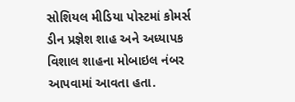સોશિયલ મીડિયા પોસ્ટમાં કોમર્સ ડીન પ્રજ્ઞેશ શાહ અને અધ્યાપક વિશાલ શાહના મોબાઇલ નંબર આપવામાં આવતા હતા.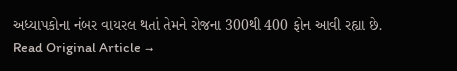અધ્યાપકોના નંબર વાયરલ થતાં તેમને રોજના 300થી 400 ફોન આવી રહ્યા છે.
Read Original Article →